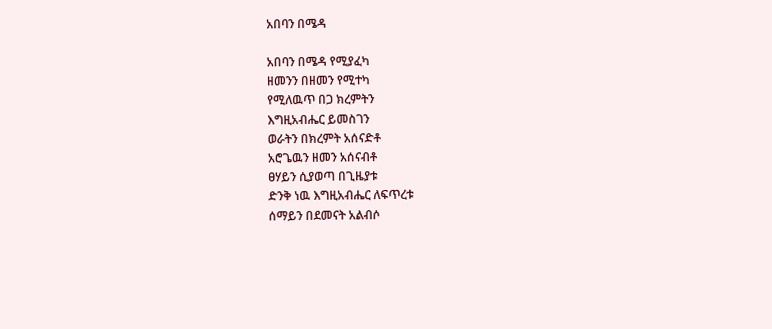አበባን በሜዳ

አበባን በሜዳ የሚያፈካ
ዘመንን በዘመን የሚተካ
የሚለዉጥ በጋ ክረምትን
እግዚአብሔር ይመስገን
ወራትን በክረምት አሰናድቶ
አሮጌዉን ዘመን አሰናብቶ
ፀሃይን ሲያወጣ በጊዜያቱ
ድንቅ ነዉ እግዚአብሔር ለፍጥረቱ
ሰማይን በደመናት አልብሶ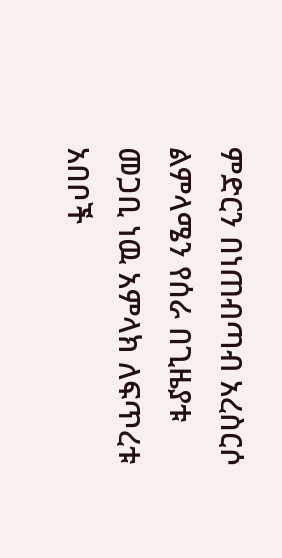ምድርን በነጠብጣብ አረስርሶ
ልምላሜን የሰራ በጊዜያቱ
መጋቢ ነዉ አምላክ ለፍጥረቱ
አበቦች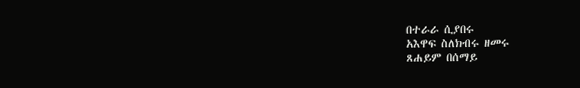በተራራ ሲያበሩ
አእዋፍ ስለክብሩ ዘመሩ
ጸሐይም በሰማይ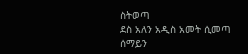ስትወጣ
ደስ አለን አዲስ አመት ሲመጣ
ሰማይን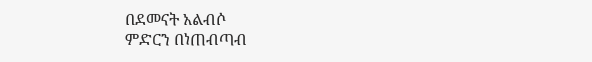በደመናት አልብሶ
ምድርን በነጠብጣብ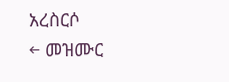አረስርሶ
← መዝሙር